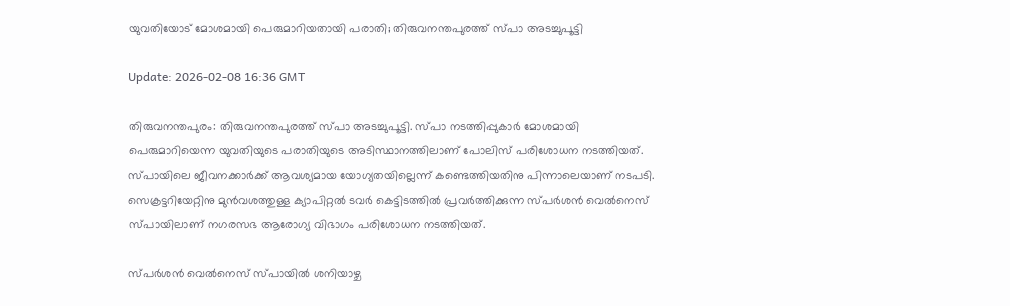യുവതിയോട് മോശമായി പെരുമാറിയതായി പരാതി; തിരുവനന്തപുരത്ത് സ്പാ അടച്ചുപൂട്ടി

Update: 2026-02-08 16:36 GMT

തിരുവനന്തപുരം: തിരുവനന്തപുരത്ത് സ്പാ അടച്ചുപൂട്ടി. സ്പാ നടത്തിപ്പുകാര്‍ മോശമായി പെരുമാറിയെന്ന യുവതിയുടെ പരാതിയുടെ അടിസ്ഥാനത്തിലാണ് പോലിസ് പരിശോധന നടത്തിയത്. സ്പായിലെ ജീവനക്കാര്‍ക്ക് ആവശ്യമായ യോഗ്യതയില്ലെന്ന് കണ്ടെത്തിയതിനു പിന്നാലെയാണ് നടപടി. സെക്രട്ടറിയേറ്റിനു മുന്‍വശത്തുള്ള ക്യാപിറ്റല്‍ ടവര്‍ കെട്ടിടത്തില്‍ പ്രവര്‍ത്തിക്കുന്ന സ്പര്‍ശന്‍ വെല്‍നെസ് സ്പായിലാണ് നഗരസഭ ആരോഗ്യ വിഭാഗം പരിശോധന നടത്തിയത്.

സ്പര്‍ശന്‍ വെല്‍നെസ് സ്പായില്‍ ശനിയാഴ്ച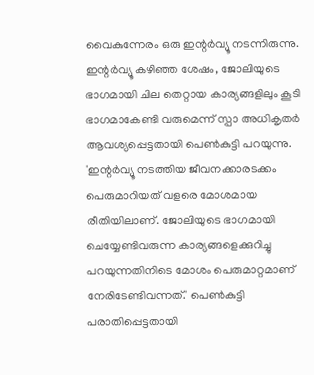വൈകുന്നേരം ഒരു ഇന്റര്‍വ്യൂ നടന്നിരുന്നു. ഇന്റര്‍വ്യൂ കഴിഞ്ഞ ശേഷം, ജോലിയുടെ ഭാഗമായി ചില തെറ്റായ കാര്യങ്ങളിലും കൂടി ഭാഗമാകേണ്ടി വരുമെന്ന് സ്പാ അധികൃതര്‍ ആവശ്യപ്പെട്ടതായി പെണ്‍കുട്ടി പറയുന്നു. 'ഇന്റര്‍വ്യൂ നടത്തിയ ജീവനക്കാരടക്കം പെരുമാറിയത് വളരെ മോശമായ രീതിയിലാണ്. ജോലിയുടെ ഭാഗമായി ചെയ്യേണ്ടിവരുന്ന കാര്യങ്ങളെക്കുറിച്ചു പറയുന്നതിനിടെ മോശം പെരുമാറ്റമാണ് നേരിടേണ്ടിവന്നത്.' പെണ്‍കുട്ടി പരാതിപ്പെട്ടതായി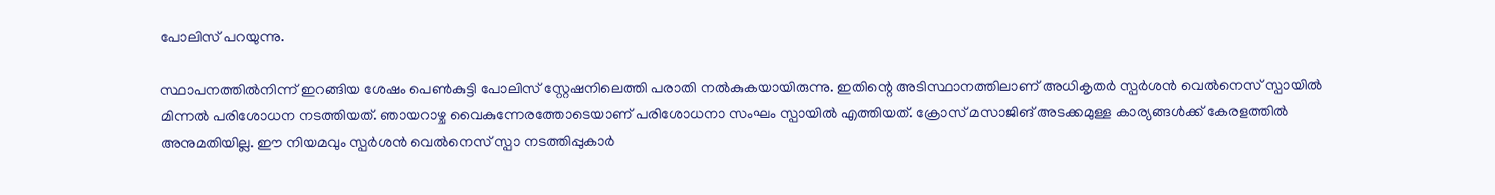പോലിസ് പറയുന്നു.

സ്ഥാപനത്തില്‍നിന്ന് ഇറങ്ങിയ ശേഷം പെണ്‍കുട്ടി പോലിസ് സ്റ്റേഷനിലെത്തി പരാതി നല്‍കുകയായിരുന്നു. ഇതിന്റെ അടിസ്ഥാനത്തിലാണ് അധികൃതര്‍ സ്പര്‍ശന്‍ വെല്‍നെസ് സ്പായില്‍ മിന്നല്‍ പരിശോധന നടത്തിയത്. ഞായറാഴ്ച വൈകുന്നേരത്തോടെയാണ് പരിശോധനാ സംഘം സ്പായില്‍ എത്തിയത്. ക്രോസ് മസാജിങ് അടക്കമുള്ള കാര്യങ്ങള്‍ക്ക് കേരളത്തില്‍ അനുമതിയില്ല. ഈ നിയമവും സ്പര്‍ശന്‍ വെല്‍നെസ് സ്പാ നടത്തിപ്പുകാര്‍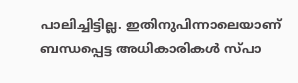പാലിച്ചിട്ടില്ല. ഇതിനുപിന്നാലെയാണ് ബന്ധപ്പെട്ട അധികാരികള്‍ സ്പാ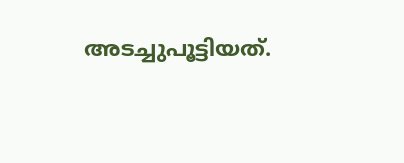അടച്ചുപൂട്ടിയത്.